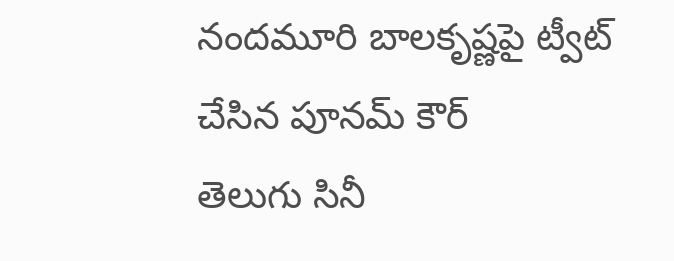నందమూరి బాలకృష్ణపై ట్వీట్ చేసిన పూనమ్ కౌర్
తెలుగు సినీ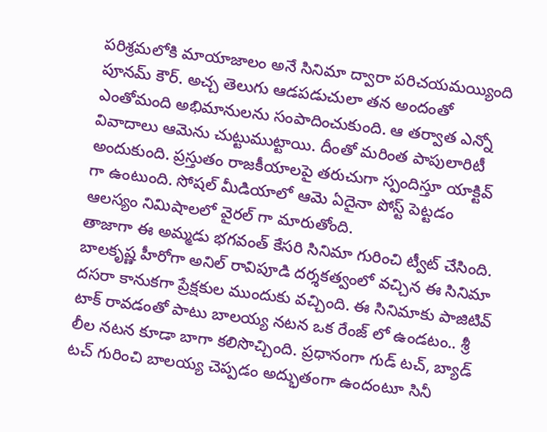పరిశ్రమలోకి మాయాజాలం అనే సినిమా ద్వారా పరిచయమయ్యింది పూనమ్ కౌర్. అచ్చ తెలుగు ఆడపడుచులా తన అందంతో ఎంతోమంది అభిమానులను సంపాదించుకుంది. ఆ తర్వాత ఎన్నో వివాదాలు ఆమెను చుట్టుముట్టాయి. దీంతో మరింత పాపులారిటీ అందుకుంది. ప్రస్తుతం రాజకీయాలపై తరుచుగా స్పందిస్తూ యాక్టివ్ గా ఉంటుంది. సోషల్ మీడియాలో ఆమె ఏదైనా పోస్ట్ పెట్టడం ఆలస్యం నిమిషాలలో వైరల్ గా మారుతోంది.
తాజాగా ఈ అమ్మడు భగవంత్ కేసరి సినిమా గురించి ట్వీట్ చేసింది. బాలకృష్ణ హీరోగా అనిల్ రావిపూడి దర్శకత్వంలో వచ్చిన ఈ సినిమా దసరా కానుకగా ప్రేక్షకుల ముందుకు వచ్చింది. ఈ సినిమాకు పాజిటివ్ టాక్ రావడంతో పాటు బాలయ్య నటన ఒక రేంజ్ లో ఉండటం.. శ్రీ లీల నటన కూడా బాగా కలిసొచ్చింది. ప్రధానంగా గుడ్ టచ్, బ్యాడ్ టచ్ గురించి బాలయ్య చెప్పడం అద్భుతంగా ఉందంటూ సినీ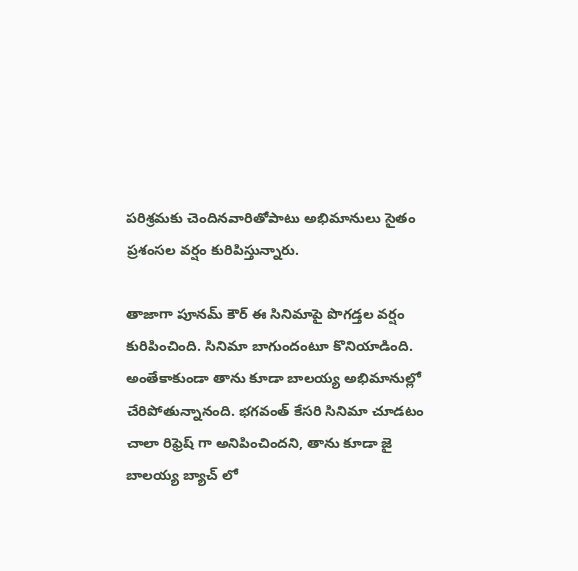పరిశ్రమకు చెందినవారితోపాటు అభిమానులు సైతం ప్రశంసల వర్షం కురిపిస్తున్నారు.

తాజాగా పూనమ్ కౌర్ ఈ సినిమాపై పొగడ్తల వర్షం కురిపించింది. సినిమా బాగుందంటూ కొనియాడింది. అంతేకాకుండా తాను కూడా బాలయ్య అభిమానుల్లో చేరిపోతున్నానంది. భగవంత్ కేసరి సినిమా చూడటం చాలా రిఫ్రెష్ గా అనిపించిందని, తాను కూడా జై బాలయ్య బ్యాచ్ లో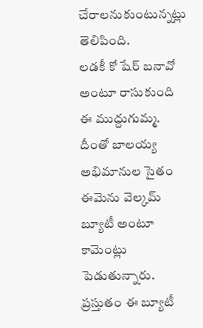చేరాలనుకుంటున్నట్లు తెలిపింది.
లడకీ కో షేర్ బనావో అంటూ రాసుకుంది ఈ ముద్దుగుమ్మ. దీంతో బాలయ్య అభిమానుల సైతం ఈమెను వెల్కమ్ బ్యూటీ అంటూ కామెంట్లు పెడుతున్నారు. ప్రస్తుతం ఈ బ్యూటీ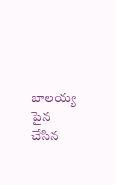బాలయ్య పైన చేసిన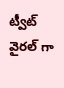ట్వీట్ వైరల్ గా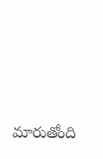మారుతోంది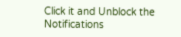Click it and Unblock the Notifications